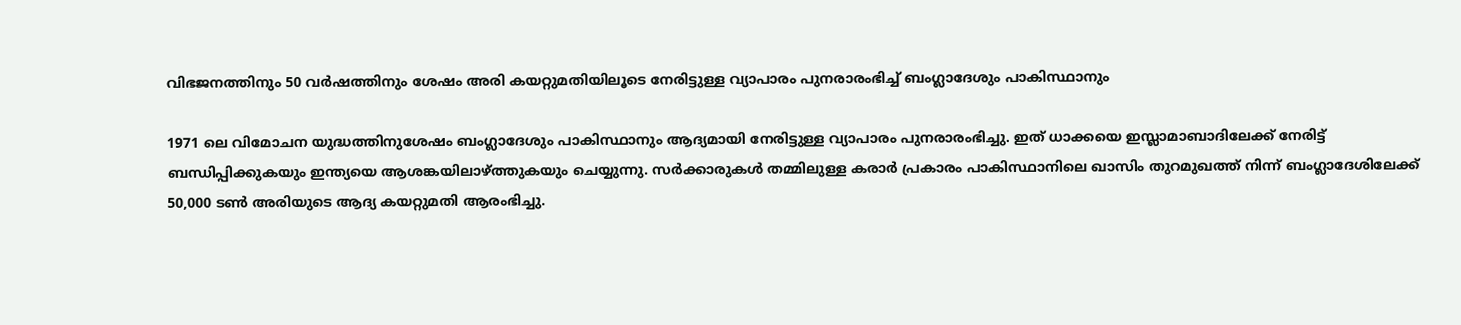വിഭജനത്തിനും 50 വർഷത്തിനും ശേഷം അരി കയറ്റുമതിയിലൂടെ നേരിട്ടുള്ള വ്യാപാരം പുനരാരംഭിച്ച് ബംഗ്ലാദേശും പാകിസ്ഥാനും

1971 ലെ വിമോചന യുദ്ധത്തിനുശേഷം ബംഗ്ലാദേശും പാകിസ്ഥാനും ആദ്യമായി നേരിട്ടുള്ള വ്യാപാരം പുനരാരംഭിച്ചു. ഇത് ധാക്കയെ ഇസ്ലാമാബാദിലേക്ക് നേരിട്ട് ബന്ധിപ്പിക്കുകയും ഇന്ത്യയെ ആശങ്കയിലാഴ്ത്തുകയും ചെയ്യുന്നു. സർക്കാരുകൾ തമ്മിലുള്ള കരാർ പ്രകാരം പാകിസ്ഥാനിലെ ഖാസിം തുറമുഖത്ത് നിന്ന് ബംഗ്ലാദേശിലേക്ക് 50,000 ടൺ അരിയുടെ ആദ്യ കയറ്റുമതി ആരംഭിച്ചു.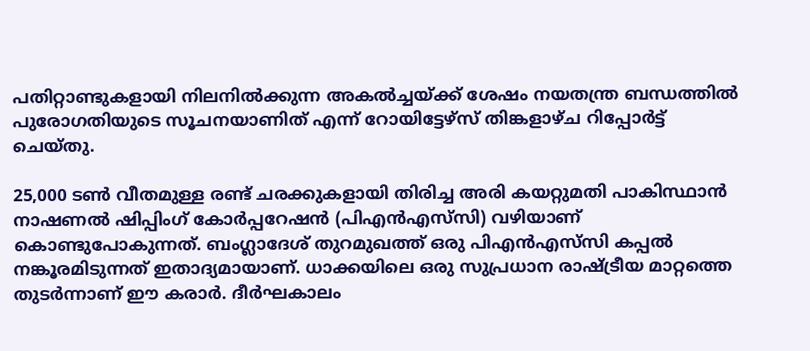പതിറ്റാണ്ടുകളായി നിലനിൽക്കുന്ന അകൽച്ചയ്ക്ക് ശേഷം നയതന്ത്ര ബന്ധത്തിൽ പുരോഗതിയുടെ സൂചനയാണിത് എന്ന് റോയിട്ടേഴ്‌സ് തിങ്കളാഴ്ച റിപ്പോർട്ട് ചെയ്തു.

25,000 ടൺ വീതമുള്ള രണ്ട് ചരക്കുകളായി തിരിച്ച അരി കയറ്റുമതി പാകിസ്ഥാൻ നാഷണൽ ഷിപ്പിംഗ് കോർപ്പറേഷൻ (പിഎൻഎസ്‌സി) വഴിയാണ് കൊണ്ടുപോകുന്നത്. ബംഗ്ലാദേശ് തുറമുഖത്ത് ഒരു പിഎൻഎസ്‌സി കപ്പൽ നങ്കൂരമിടുന്നത് ഇതാദ്യമായാണ്. ധാക്കയിലെ ഒരു സുപ്രധാന രാഷ്ട്രീയ മാറ്റത്തെ തുടർന്നാണ് ഈ കരാർ. ദീർഘകാലം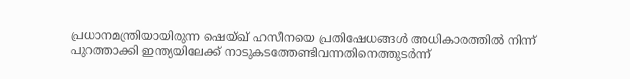പ്രധാനമന്ത്രിയായിരുന്ന ഷെയ്ഖ് ഹസീനയെ പ്രതിഷേധങ്ങൾ അധികാരത്തിൽ നിന്ന് പുറത്താക്കി ഇന്ത്യയിലേക്ക് നാടുകടത്തേണ്ടിവന്നതിനെത്തുടർന്ന്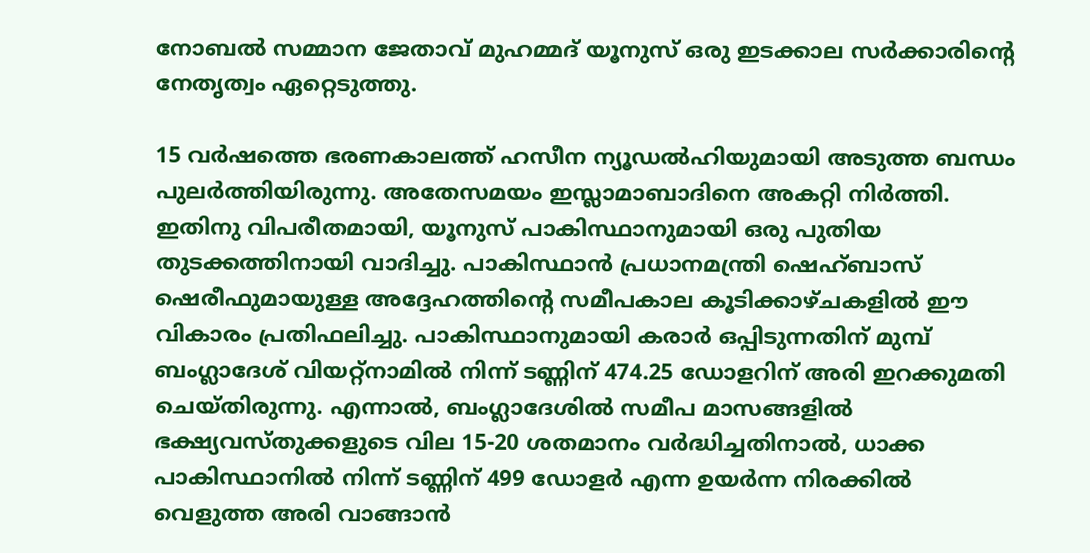നോബൽ സമ്മാന ജേതാവ് മുഹമ്മദ് യൂനുസ് ഒരു ഇടക്കാല സർക്കാരിന്റെ നേതൃത്വം ഏറ്റെടുത്തു.

15 വർഷത്തെ ഭരണകാലത്ത് ഹസീന ന്യൂഡൽഹിയുമായി അടുത്ത ബന്ധം പുലർത്തിയിരുന്നു. അതേസമയം ഇസ്ലാമാബാദിനെ അകറ്റി നിർത്തി. ഇതിനു വിപരീതമായി, യൂനുസ് പാകിസ്ഥാനുമായി ഒരു പുതിയ തുടക്കത്തിനായി വാദിച്ചു. പാകിസ്ഥാൻ പ്രധാനമന്ത്രി ഷെഹ്ബാസ് ഷെരീഫുമായുള്ള അദ്ദേഹത്തിന്റെ സമീപകാല കൂടിക്കാഴ്ചകളിൽ ഈ വികാരം പ്രതിഫലിച്ചു. പാകിസ്ഥാനുമായി കരാർ ഒപ്പിടുന്നതിന് മുമ്പ് ബംഗ്ലാദേശ് വിയറ്റ്നാമിൽ നിന്ന് ടണ്ണിന് 474.25 ഡോളറിന് അരി ഇറക്കുമതി ചെയ്തിരുന്നു. എന്നാൽ, ബംഗ്ലാദേശിൽ സമീപ മാസങ്ങളിൽ ഭക്ഷ്യവസ്തുക്കളുടെ വില 15-20 ശതമാനം വർദ്ധിച്ചതിനാൽ, ധാക്ക പാകിസ്ഥാനിൽ നിന്ന് ടണ്ണിന് 499 ഡോളർ എന്ന ഉയർന്ന നിരക്കിൽ വെളുത്ത അരി വാങ്ങാൻ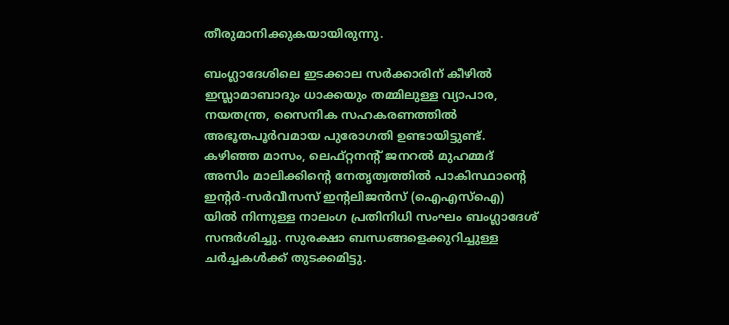തീരുമാനിക്കുകയായിരുന്നു.

ബംഗ്ലാദേശിലെ ഇടക്കാല സർക്കാരിന് കീഴിൽ ഇസ്ലാമാബാദും ധാക്കയും തമ്മിലുള്ള വ്യാപാര, നയതന്ത്ര, സൈനിക സഹകരണത്തിൽ അഭൂതപൂർവമായ പുരോഗതി ഉണ്ടായിട്ടുണ്ട്. കഴിഞ്ഞ മാസം, ലെഫ്റ്റനന്റ് ജനറൽ മുഹമ്മദ് അസിം മാലിക്കിന്റെ നേതൃത്വത്തിൽ പാകിസ്ഥാന്റെ ഇന്റർ-സർവീസസ് ഇന്റലിജൻസ് (ഐഎസ്ഐ) യിൽ നിന്നുള്ള നാലംഗ പ്രതിനിധി സംഘം ബംഗ്ലാദേശ് സന്ദർശിച്ചു. സുരക്ഷാ ബന്ധങ്ങളെക്കുറിച്ചുള്ള ചർച്ചകൾക്ക് തുടക്കമിട്ടു.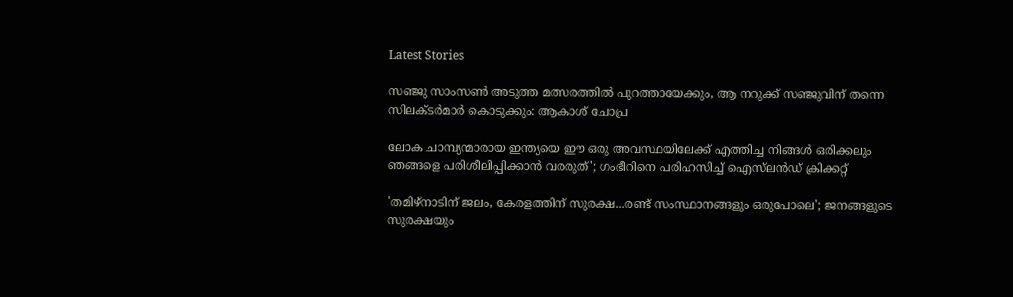Latest Stories

സഞ്ജു സാംസൺ അടുത്ത മത്സരത്തിൽ പുറത്തായേക്കും, ആ നറുക്ക് സഞ്ജുവിന് തന്നെ സിലക്ടർമാർ കൊടുക്കും: ആകാശ് ചോപ്ര

ലോക ചാമ്പ്യന്മാരായ ഇന്ത്യയെ ഈ ഒരു അവസ്ഥയിലേക്ക് എത്തിച്ച നിങ്ങൾ ഒരിക്കലും ഞങ്ങളെ പരിശീലിപ്പിക്കാൻ വരരുത്'; ഗംഭീറിനെ പരിഹസിച്ച് ഐസ്‌ലന്‍ഡ് ക്രിക്കറ്റ്

'തമിഴ്നാടിന് ജലം, കേരളത്തിന് സുരക്ഷ...രണ്ട് സംസ്ഥാനങ്ങളും ഒരുപോലെ'; ജനങ്ങളുടെ സുരക്ഷയും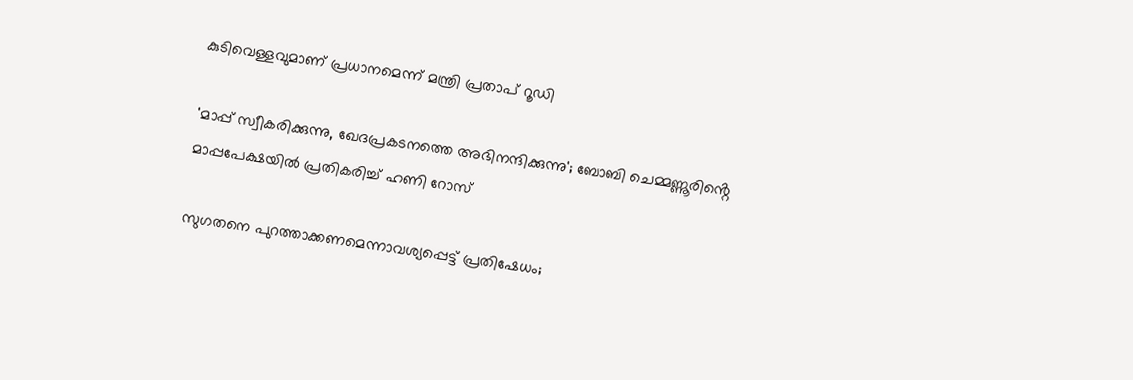കുടിവെള്ളവുമാണ് പ്രധാനമെന്ന് മന്ത്രി പ്രതാപ് റൂഡി

'മാപ്പ് സ്വീകരിക്കുന്നു, ഖേദപ്രകടനത്തെ അഭിനന്ദിക്കുന്നു'; ബോബി ചെമ്മണ്ണൂരിൻ്റെ മാപ്പപേക്ഷയിൽ പ്രതികരിച്ച് ഹണി റോസ്

സുഗതനെ പുറത്താക്കണമെന്നാവശ്യപ്പെട്ട് പ്രതിഷേധം;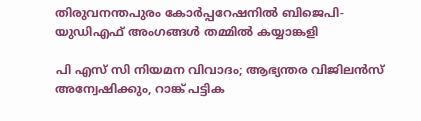തിരുവനന്തപുരം കോര്‍പ്പറേഷനില്‍ ബിജെപി-യുഡിഎഫ് അംഗങ്ങള്‍ തമ്മിൽ കയ്യാങ്കളി

പി എസ് സി നിയമന വിവാദം; ആഭ്യന്തര വിജിലൻസ് അന്വേഷിക്കും, റാങ്ക് പട്ടിക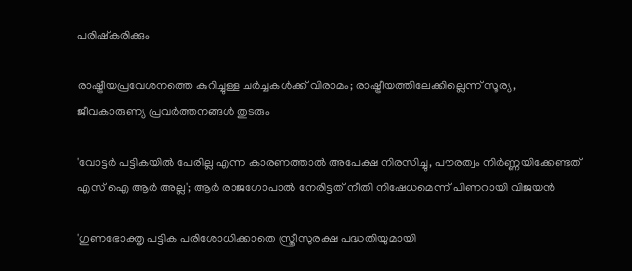പരിഷ്കരിക്കും

രാഷ്ട്രീയപ്രവേശനത്തെ കുറിച്ചുള്ള ചര്‍ച്ചകൾക്ക് വിരാമം; രാഷ്ട്രീയത്തിലേക്കില്ലെന്ന് സൂര്യ, ജീവകാരുണ്യ പ്രവർത്തനങ്ങൾ തുടരും

'വോട്ടർ പട്ടികയിൽ പേരില്ല എന്ന കാരണത്താൽ അപേക്ഷ നിരസിച്ചു, പൗരത്വം നിർണ്ണയിക്കേണ്ടത് എസ് ഐ ആർ അല്ല'; ആർ രാജഗോപാൽ നേരിട്ടത് നീതി നിഷേധമെന്ന് പിണറായി വിജയൻ

'ഗുണഭോക്തൃ പട്ടിക പരിശോധിക്കാതെ സ്ത്രീസുരക്ഷ പദ്ധതിയുമായി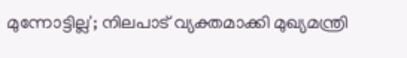മുന്നോട്ടില്ല'; നിലപാട് വ്യക്തമാക്കി മുഖ്യമന്ത്രി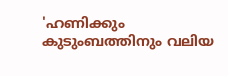'ഹണിക്കും കുടുംബത്തിനും വലിയ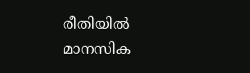രീതിയിൽ മാനസിക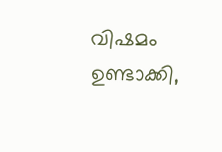വിഷമം ഉണ്ടാക്കി,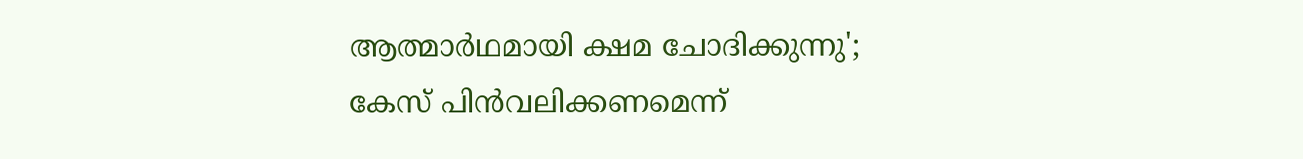ആത്മാർഥമായി ക്ഷമ ചോദിക്കുന്നു'; കേസ് പിൻവലിക്കണമെന്ന്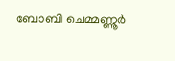ബോബി ചെമ്മണ്ണൂർ